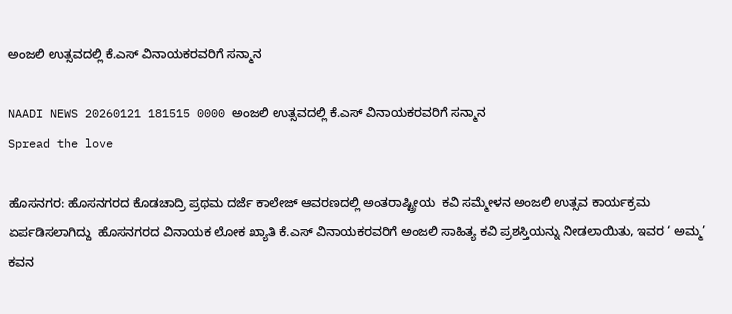ಅಂಜಲಿ ಉತ್ಸವದಲ್ಲಿ ಕೆ.ಎಸ್ ವಿನಾಯಕರವರಿಗೆ ಸನ್ಮಾನ

NAADI NEWS 20260121 181515 0000 ಅಂಜಲಿ ಉತ್ಸವದಲ್ಲಿ ಕೆ.ಎಸ್ ವಿನಾಯಕರವರಿಗೆ ಸನ್ಮಾನ
Spread the love

ಹೊಸನಗರ: ಹೊಸನಗರದ ಕೊಡಚಾದ್ರಿ ಪ್ರಥಮ ದರ್ಜೆ ಕಾಲೇಜ್ ಆವರಣದಲ್ಲಿ ಅಂತರಾಷ್ಟ್ರೀಯ  ಕವಿ ಸಮ್ಮೇಳನ ಅಂಜಲಿ ಉತ್ಸವ ಕಾರ್ಯಕ್ರಮ ಏರ್ಪಡಿಸಲಾಗಿದ್ದು  ಹೊಸನಗರದ ವಿನಾಯಕ ಲೋಕ ಖ್ಯಾತಿ ಕೆ.ಎಸ್ ವಿನಾಯಕರವರಿಗೆ ಅಂಜಲಿ ಸಾಹಿತ್ಯ ಕವಿ ಪ್ರಶಸ್ತಿಯನ್ನು ನೀಡಲಾಯಿತು, ಇವರ ‘ ಅಮ್ಮ’ ಕವನ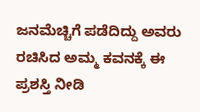ಜನಮೆಚ್ಚಿಗೆ ಪಡೆದಿದ್ದು ಅವರು ರಚಿಸಿದ ಅಮ್ಮ ಕವನಕ್ಕೆ ಈ ಪ್ರಶಸ್ತಿ ನೀಡಿ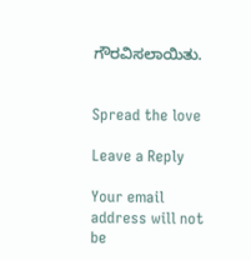ಗೌರವಿಸಲಾಯಿತು.


Spread the love

Leave a Reply

Your email address will not be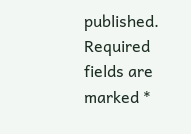published. Required fields are marked *